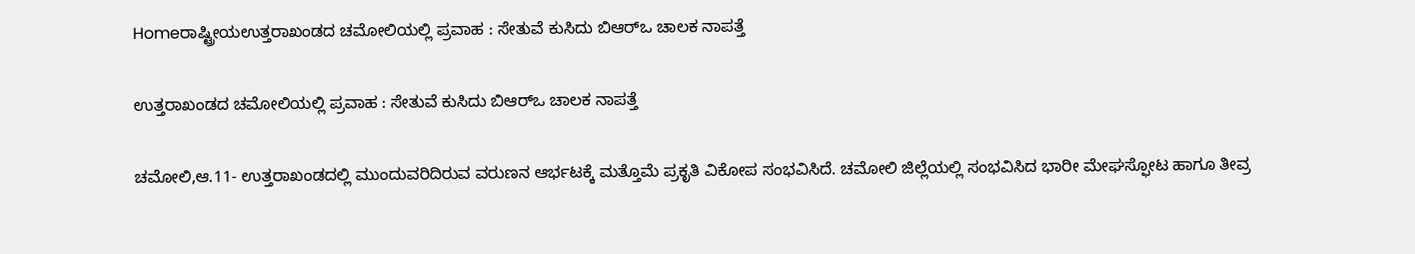Homeರಾಷ್ಟ್ರೀಯಉತ್ತರಾಖಂಡದ ಚಮೋಲಿಯಲ್ಲಿ ಪ್ರವಾಹ : ಸೇತುವೆ ಕುಸಿದು ಬಿಆರ್‌ಒ ಚಾಲಕ ನಾಪತ್ತೆ

ಉತ್ತರಾಖಂಡದ ಚಮೋಲಿಯಲ್ಲಿ ಪ್ರವಾಹ : ಸೇತುವೆ ಕುಸಿದು ಬಿಆರ್‌ಒ ಚಾಲಕ ನಾಪತ್ತೆ

ಚಮೋಲಿ,ಆ.11- ಉತ್ತರಾಖಂಡದಲ್ಲಿ ಮುಂದುವರಿದಿರುವ ವರುಣನ ಆರ್ಭಟಕ್ಕೆ ಮತ್ತೊಮೆ ಪ್ರಕೃತಿ ವಿಕೋಪ ಸಂಭವಿಸಿದೆ. ಚಮೋಲಿ ಜಿಲ್ಲೆಯಲ್ಲಿ ಸಂಭವಿಸಿದ ಭಾರೀ ಮೇಘಸ್ಫೋಟ ಹಾಗೂ ತೀವ್ರ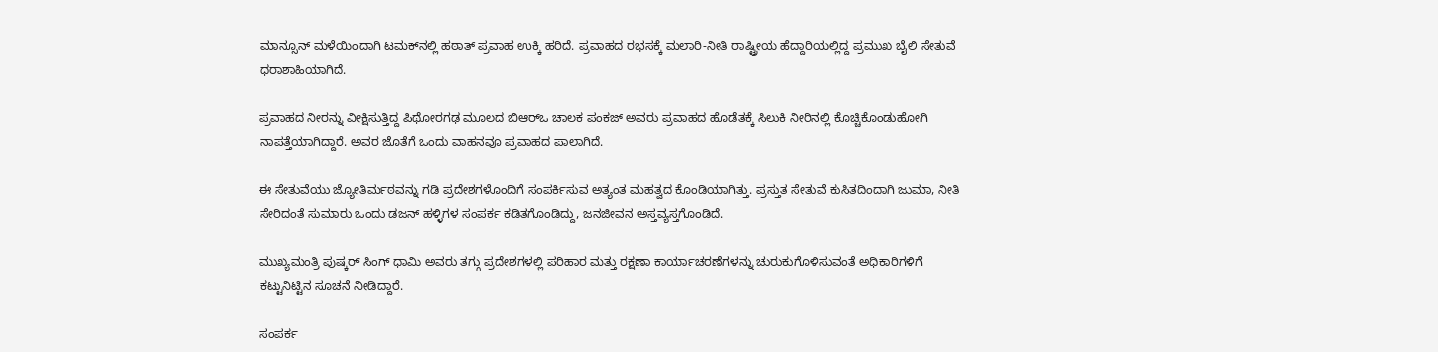ಮಾನ್ಸೂನ್‌ ಮಳೆಯಿಂದಾಗಿ ಟಮಕ್‌ನಲ್ಲಿ ಹಠಾತ್‌ ಪ್ರವಾಹ ಉಕ್ಕಿ ಹರಿದೆ. ಪ್ರವಾಹದ ರಭಸಕ್ಕೆ ಮಲಾರಿ-ನೀತಿ ರಾಷ್ಟ್ರೀಯ ಹೆದ್ದಾರಿಯಲ್ಲಿದ್ದ ಪ್ರಮುಖ ಬೈಲಿ ಸೇತುವೆ ಧರಾಶಾಹಿಯಾಗಿದೆ.

ಪ್ರವಾಹದ ನೀರನ್ನು ವೀಕ್ಷಿಸುತ್ತಿದ್ದ ಪಿಥೋರಗಢ ಮೂಲದ ಬಿಆರ್‌ಒ ಚಾಲಕ ಪಂಕಜ್‌ ಅವರು ಪ್ರವಾಹದ ಹೊಡೆತಕ್ಕೆ ಸಿಲುಕಿ ನೀರಿನಲ್ಲಿ ಕೊಚ್ಚಿಕೊಂಡುಹೋಗಿ ನಾಪತ್ತೆಯಾಗಿದ್ದಾರೆ. ಅವರ ಜೊತೆಗೆ ಒಂದು ವಾಹನವೂ ಪ್ರವಾಹದ ಪಾಲಾಗಿದೆ.

ಈ ಸೇತುವೆಯು ಜ್ಯೋತಿರ್ಮಠವನ್ನು ಗಡಿ ಪ್ರದೇಶಗಳೊಂದಿಗೆ ಸಂಪರ್ಕಿಸುವ ಅತ್ಯಂತ ಮಹತ್ವದ ಕೊಂಡಿಯಾಗಿತ್ತು. ಪ್ರಸ್ತುತ ಸೇತುವೆ ಕುಸಿತದಿಂದಾಗಿ ಜುಮಾ, ನೀತಿ ಸೇರಿದಂತೆ ಸುಮಾರು ಒಂದು ಡಜನ್‌ ಹಳ್ಳಿಗಳ ಸಂಪರ್ಕ ಕಡಿತಗೊಂಡಿದ್ದು, ಜನಜೀವನ ಅಸ್ತವ್ಯಸ್ತಗೊಂಡಿದೆ.

ಮುಖ್ಯಮಂತ್ರಿ ಪುಷ್ಕರ್‌ ಸಿಂಗ್‌ ಧಾಮಿ ಅವರು ತಗ್ಗು ಪ್ರದೇಶಗಳಲ್ಲಿ ಪರಿಹಾರ ಮತ್ತು ರಕ್ಷಣಾ ಕಾರ್ಯಾಚರಣೆಗಳನ್ನು ಚುರುಕುಗೊಳಿಸುವಂತೆ ಅಧಿಕಾರಿಗಳಿಗೆ ಕಟ್ಟುನಿಟ್ಟಿನ ಸೂಚನೆ ನೀಡಿದ್ದಾರೆ.

ಸಂಪರ್ಕ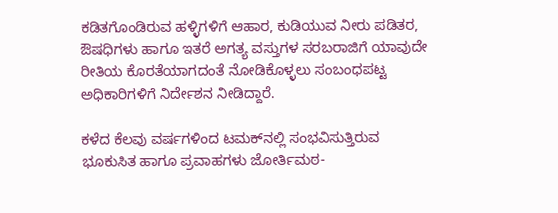ಕಡಿತಗೊಂಡಿರುವ ಹಳ್ಳಿಗಳಿಗೆ ಆಹಾರ, ಕುಡಿಯುವ ನೀರು ಪಡಿತರ, ಔಷಧಿಗಳು ಹಾಗೂ ಇತರೆ ಅಗತ್ಯ ವಸ್ತುಗಳ ಸರಬರಾಜಿಗೆ ಯಾವುದೇ ರೀತಿಯ ಕೊರತೆಯಾಗದಂತೆ ನೋಡಿಕೊಳ್ಳಲು ಸಂಬಂಧಪಟ್ಟ ಅಧಿಕಾರಿಗಳಿಗೆ ನಿರ್ದೇಶನ ನೀಡಿದ್ದಾರೆ.

ಕಳೆದ ಕೆಲವು ವರ್ಷಗಳಿಂದ ಟಮಕ್‌ನಲ್ಲಿ ಸಂಭವಿಸುತ್ತಿರುವ ಭೂಕುಸಿತ ಹಾಗೂ ಪ್ರವಾಹಗಳು ಜೋರ್ತಿಮಠ-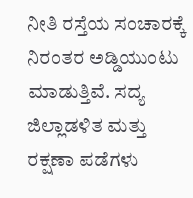ನೀತಿ ರಸ್ತೆಯ ಸಂಚಾರಕ್ಕೆ ನಿರಂತರ ಅಡ್ಡಿಯುಂಟು ಮಾಡುತ್ತಿವೆ. ಸದ್ಯ ಜಿಲ್ಲಾಡಳಿತ ಮತ್ತು ರಕ್ಷಣಾ ಪಡೆಗಳು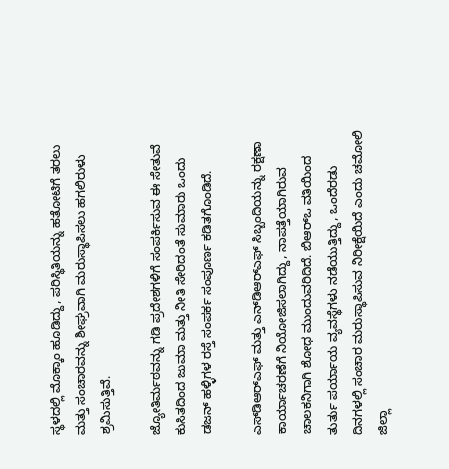ಸ್ಥಳದಲ್ಲಿ ಮೊಕ್ಕಾಂ ಹೂಡಿದ್ದು, ಪರಿಸ್ಥಿತಿಯನ್ನು ಹತೋಟಿಗೆ ತರಲು ಮತ್ತು ಸಂಚಾರವನ್ನು ಶೀಘ್ರವಾಗಿ ಮರುಸ್ಥಾಪಿಸಲು ಹಗಲಿರುಳು ಶ್ರಮಿಸುತ್ತಿವೆ.

ಜ್ಯೋತಿರ್ಮಠವನ್ನು ಗಡಿ ಪ್ರದೇಶಗಳಿಗೆ ಸಂಪರ್ಕಿಸುವ ಈ ಸೇತುವೆ ಕುಸಿತದಿಂದ ಜುಮಾ ಮತ್ತು ನೀತಿ ಸೇರಿದಂತೆ ಸುಮಾರು ಒಂದು ಡಜನ್‌ ಹಳ್ಳಿಗಳ ರಸ್ತೆ ಸಂಪರ್ಕ ಸಂಪೂರ್ಣ ಕಡಿತಗೊಂಡಿದೆ.

ಎಸ್‌‍ಡಿಆರ್‌ಎಫ್‌ ಮತ್ತು ಎನ್‌ಡಿಆರ್‌ಎಫ್‌ ಸಿಬ್ಬಂದಿಯನ್ನು ರಕ್ಷಣಾ ಕಾರ್ಯಾಚರಣೆಗೆ ನಿಯೋಜಿಸಲಾಗಿದ್ದು, ನಾಪತ್ತೆಯಾಗಿರುವ ಚಾಲಕನಿಗಾಗಿ ಶೋಧ ಮುಂದುವರಿದಿದೆ. ಬಿಆರ್‌ಒ ವತಿಯಿಂದ ತುರ್ತು ಪರ್ಯಾಯ ವ್ಯವಸ್ಥೆಗಳು ನಡೆಯುತ್ತಿದ್ದು, ಒಂದೆರಡು ದಿನಗಳಲ್ಲಿ ಸಂಚಾರ ಮರುಸ್ಥಾಪಿಸುವ ನಿರೀಕ್ಷೆಯಿದೆ ಎಂದು ಚಮೋಲಿ ಜಿಲ್ಲಾ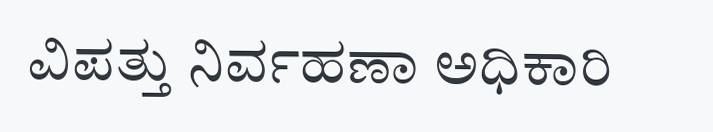ವಿಪತ್ತು ನಿರ್ವಹಣಾ ಅಧಿಕಾರಿ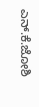ಎನ್‌.ಕೆ.ಜೋಶಿ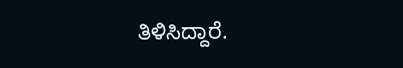ತಿಳಿಸಿದ್ದಾರೆ.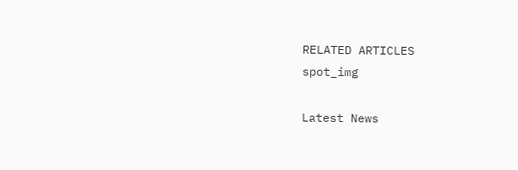RELATED ARTICLES
spot_img

Latest News